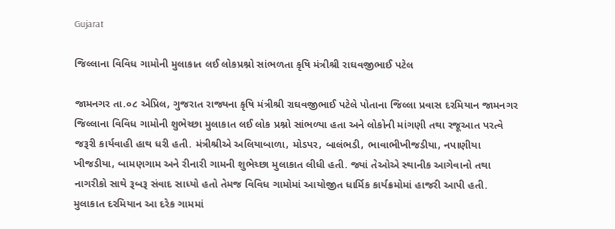Gujarat

જિલ્લાના વિવિધ ગામોની મુલાકાત લઈ લોકપ્રશ્નો સાંભળતા કૃષિ મંત્રીશ્રી રાઘવજીભાઈ પટેલ

જામનગર તા.૦૮ એપ્રિલ, ગુજરાત રાજ્યના કૃષિ મંત્રીશ્રી રાઘવજીભાઈ પટેલે પોતાના જિલ્લા પ્રવાસ દરમિયાન જામનગર જિલ્લાના વિવિધ ગામોની શુભેચ્છા મુલાકાત લઈ લોક પ્રશ્નો સાંભળ્યા હતા અને લોકોની માંગણી તથા રજૂઆત પરત્વે જરૂરી કાર્યવાહી હાથ ધરી હતી. મંત્રીશ્રીએ અલિયાબાળા, મોડપર, બાલંભડી, ભાવાભીખીજડીયા, નપાણીયા ખીજડીયા, બામણગામ અને રીનારી ગામની શુભેચ્છા મુલાકાત લીધી હતી. જ્યાં તેઓએ સ્થાનીક આગેવાનો તથા નાગરીકો સાથે રૂબરૂ સંવાદ સાધ્યો હતો તેમજ વિવિધ ગામોમાં આયોજીત ધાર્મિક કાર્યક્રમોમાં હાજરી આપી હતી. મુલાકાત દરમિયાન આ દરેક ગામમાં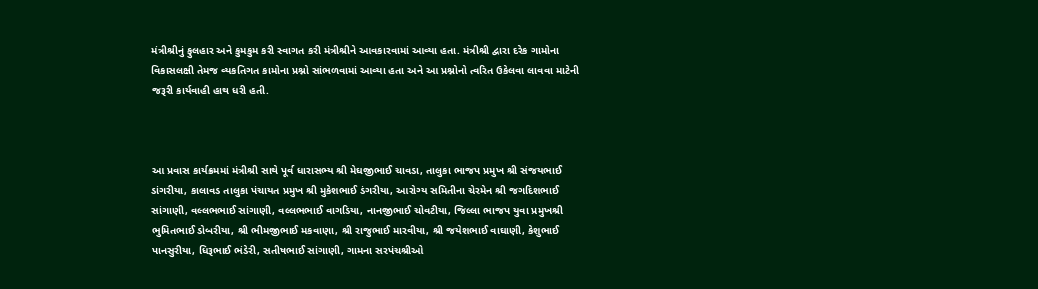મંત્રીશ્રીનું ફુલહાર અને કુમકુમ કરી સ્વાગત કરી મંત્રીશ્રીને આવકારવામાં આવ્યા હતા. મંત્રીશ્રી દ્વારા દરેક ગામોના વિકાસલક્ષી તેમજ વ્યકતિગત કામોના પ્રશ્નો સાંભળવામાં આવ્યા હતા અને આ પ્રશ્નોનો ત્વરિત ઉકેલવા લાવવા માટેની જરૂરી કાર્યવાહી હાથ ધરી હતી.



આ પ્રવાસ કાર્યક્રમમાં મંત્રીશ્રી સાથે પૂર્વ ધારાસભ્ય શ્રી મેઘજીભાઈ ચાવડા, તાલુકા ભાજપ પ્રમુખ શ્રી સંજયભાઈ ડાંગરીયા, કાલાવડ તાલુકા પંચાયત પ્રમુખ શ્રી મુકેશભાઈ ડંગરીયા, આરોગ્ય સમિતીના ચેરમેન શ્રી જગદિશભાઈ સાંગાણી, વલ્લભભાઈ સાંગાણી, વલ્લભભાઈ વાગડિયા, નાનજીભાઈ ચોવટીયા, જિલ્લા ભાજપ યુવા પ્રમુખશ્રી ભુમિતભાઈ ડોબરીયા, શ્રી ભીમજીભાઈ મકવાણા, શ્રી રાજુભાઈ મારવીયા, શ્રી જયેશભાઈ વાઘાણી, કેશુભાઈ પાનસુરીયા, ધિરૂભાઈ ભંડેરી, સતીષભાઈ સાંગાણી, ગામના સરપંચશ્રીઓ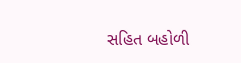સહિત બહોળી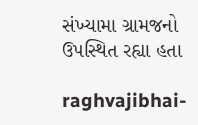સંખ્યામા ગ્રામજનો ઉપસ્થિત રહ્યા હતા

raghvajibhai-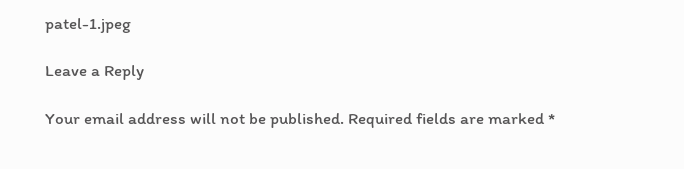patel-1.jpeg

Leave a Reply

Your email address will not be published. Required fields are marked *